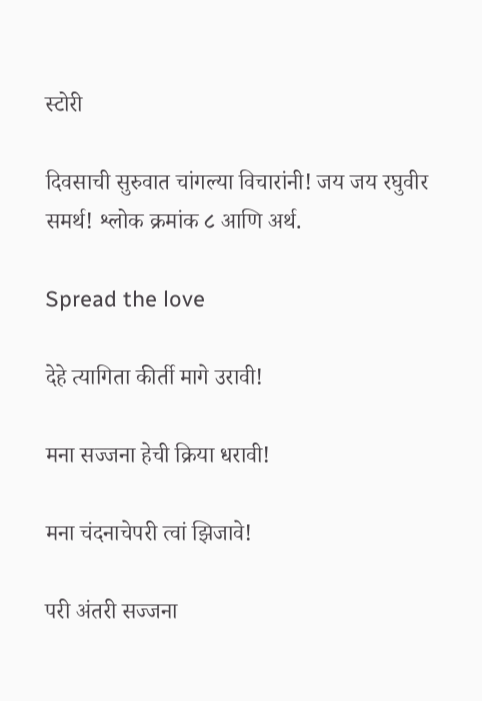स्टोरी

दिवसाची सुरुवात चांगल्या विचारांनी! जय जय रघुवीर समर्थ! श्लोक क्रमांक ८ आणि अर्थ.

Spread the love

देहे त्यागिता कीर्ती मागे उरावी!

मना सज्जना हेची क्रिया धरावी!

मना चंदनाचेपरी त्वां झिजावे!

परी अंतरी सज्जना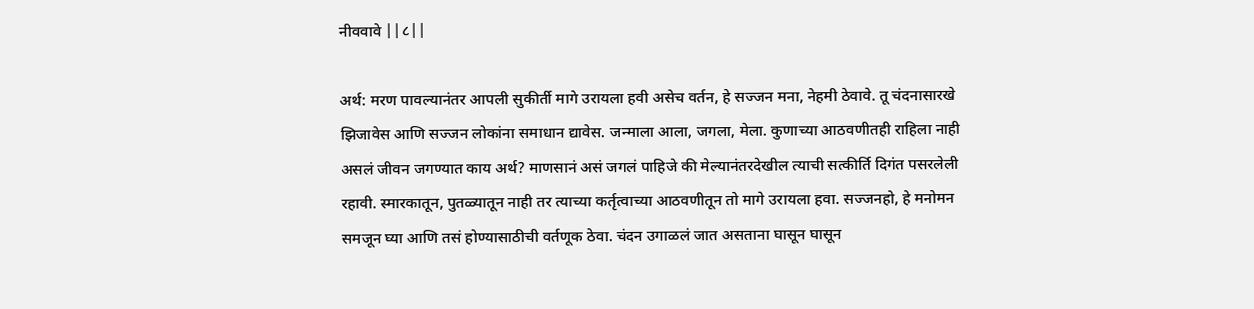नीववावे ||८||

अर्थ: मरण पावल्यानंतर आपली सुकीर्ती मागे उरायला हवी असेच वर्तन, हे सज्जन मना, नेहमी ठेवावे. तू चंदनासारखे झिजावेस आणि सज्जन लोकांना समाधान द्यावेस. जन्माला आला, जगला, मेला. कुणाच्या आठवणीतही राहिला नाही असलं जीवन जगण्यात काय अर्थ? माणसानं असं जगलं पाहिजे की मेल्यानंतरदेखील त्याची सत्कीर्ति दिगंत पसरलेली रहावी. स्मारकातून, पुतळ्यातून नाही तर त्याच्या कर्तृत्वाच्या आठवणीतून तो मागे उरायला हवा. सज्जनहो, हे मनोमन समजून घ्या आणि तसं होण्यासाठीची वर्तणूक ठेवा. चंदन उगाळलं जात असताना घासून घासून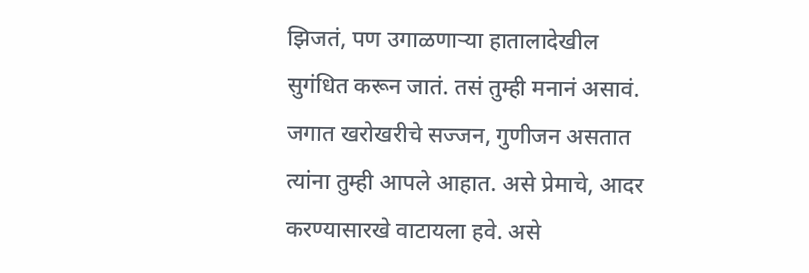झिजतं, पण उगाळणाऱ्या हातालादेखील सुगंधित करून जातं. तसं तुम्ही मनानं असावं. जगात खरोखरीचे सज्जन, गुणीजन असतात त्यांना तुम्ही आपले आहात. असे प्रेमाचे, आदर करण्यासारखे वाटायला हवे. असे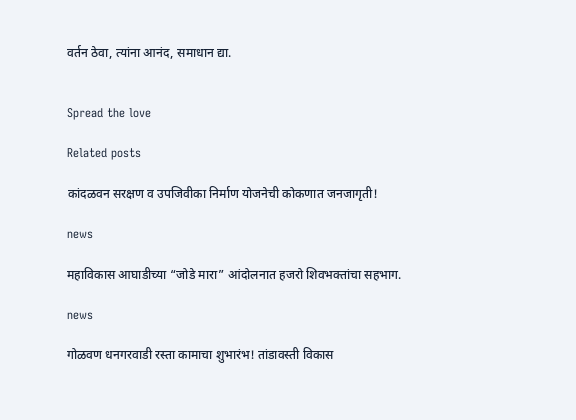वर्तन ठेवा, त्यांना आनंद, समाधान द्या.


Spread the love

Related posts

कांदळवन सरक्षण व उपजिवीका निर्माण योजनेची कोकणात जनजागृती!

news

महाविकास आघाडीच्या “जोडे मारा” आंदोलनात हजरो शिवभक्तांचा सहभाग.

news

गोळवण धनगरवाडी रस्ता कामाचा शुभारंभ! तांडावस्ती विकास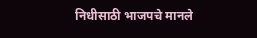निधीसाठी भाजपचे मानले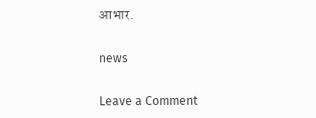आभार.

news

Leave a Comment